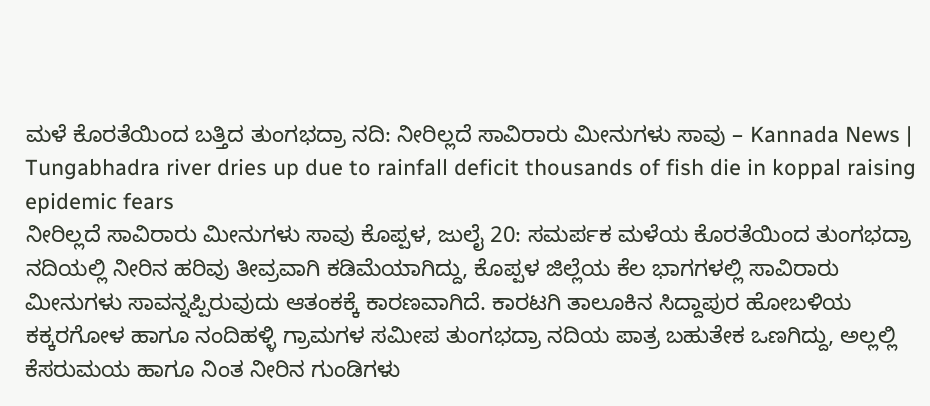ಮಳೆ ಕೊರತೆಯಿಂದ ಬತ್ತಿದ ತುಂಗಭದ್ರಾ ನದಿ: ನೀರಿಲ್ಲದೆ ಸಾವಿರಾರು ಮೀನುಗಳು ಸಾವು – Kannada News | Tungabhadra river dries up due to rainfall deficit thousands of fish die in koppal raising epidemic fears
ನೀರಿಲ್ಲದೆ ಸಾವಿರಾರು ಮೀನುಗಳು ಸಾವು ಕೊಪ್ಪಳ, ಜುಲೈ 20: ಸಮರ್ಪಕ ಮಳೆಯ ಕೊರತೆಯಿಂದ ತುಂಗಭದ್ರಾ ನದಿಯಲ್ಲಿ ನೀರಿನ ಹರಿವು ತೀವ್ರವಾಗಿ ಕಡಿಮೆಯಾಗಿದ್ದು, ಕೊಪ್ಪಳ ಜಿಲ್ಲೆಯ ಕೆಲ ಭಾಗಗಳಲ್ಲಿ ಸಾವಿರಾರು ಮೀನುಗಳು ಸಾವನ್ನಪ್ಪಿರುವುದು ಆತಂಕಕ್ಕೆ ಕಾರಣವಾಗಿದೆ. ಕಾರಟಗಿ ತಾಲೂಕಿನ ಸಿದ್ದಾಪುರ ಹೋಬಳಿಯ ಕಕ್ಕರಗೋಳ ಹಾಗೂ ನಂದಿಹಳ್ಳಿ ಗ್ರಾಮಗಳ ಸಮೀಪ ತುಂಗಭದ್ರಾ ನದಿಯ ಪಾತ್ರ ಬಹುತೇಕ ಒಣಗಿದ್ದು, ಅಲ್ಲಲ್ಲಿ ಕೆಸರುಮಯ ಹಾಗೂ ನಿಂತ ನೀರಿನ ಗುಂಡಿಗಳು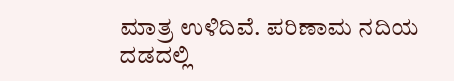ಮಾತ್ರ ಉಳಿದಿವೆ. ಪರಿಣಾಮ ನದಿಯ ದಡದಲ್ಲಿ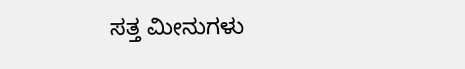ಸತ್ತ ಮೀನುಗಳು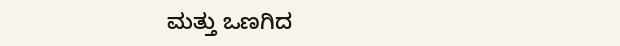ಮತ್ತು ಒಣಗಿದ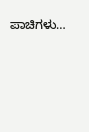ಪಾಚಿಗಳು…